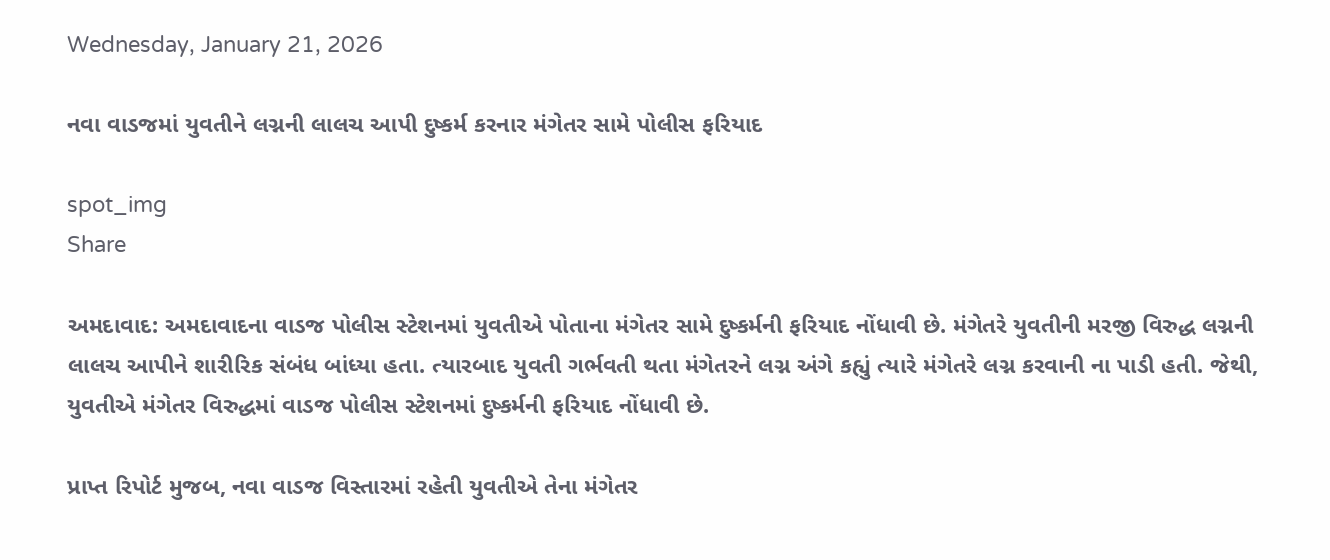Wednesday, January 21, 2026

નવા વાડજમાં યુવતીને લગ્નની લાલચ આપી દુષ્કર્મ કરનાર મંગેતર સામે પોલીસ ફરિયાદ

spot_img
Share

અમદાવાદ: અમદાવાદના વાડજ પોલીસ સ્ટેશનમાં યુવતીએ પોતાના મંગેતર સામે દુષ્કર્મની ફરિયાદ નોંધાવી છે. મંગેતરે યુવતીની મરજી વિરુદ્ધ લગ્નની લાલચ આપીને શારીરિક સંબંધ બાંધ્યા હતા. ત્યારબાદ યુવતી ગર્ભવતી થતા મંગેતરને લગ્ન અંગે કહ્યું ત્યારે મંગેતરે લગ્ન કરવાની ના પાડી હતી. જેથી, યુવતીએ મંગેતર વિરુદ્ધમાં વાડજ પોલીસ સ્ટેશનમાં દુષ્કર્મની ફરિયાદ નોંધાવી છે.

પ્રાપ્ત રિપોર્ટ મુજબ, નવા વાડજ વિસ્તારમાં રહેતી યુવતીએ તેના મંગેતર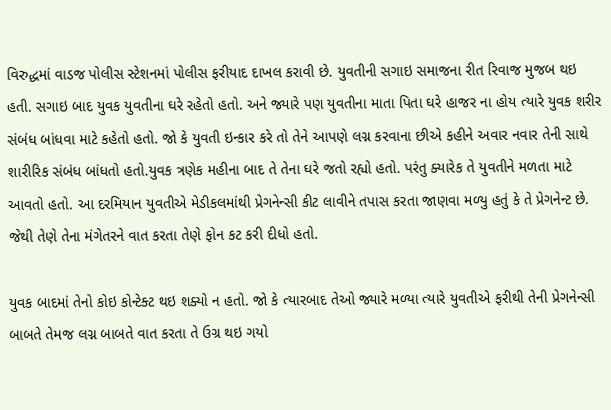વિરુદ્ધમાં વાડજ પોલીસ સ્ટેશનમાં પોલીસ ફરીયાદ દાખલ કરાવી છે. યુવતીની સગાઇ સમાજના રીત રિવાજ મુજબ થઇ હતી. સગાઇ બાદ યુવક યુવતીના ઘરે રહેતો હતો. અને જ્યારે પણ યુવતીના માતા પિતા ઘરે હાજર ના હોય ત્યારે યુવક શરીર સંબંધ બાંધવા માટે કહેતો હતો. જો કે યુવતી ઇન્કાર કરે તો તેને આપણે લગ્ન કરવાના છીએ કહીને અવાર નવાર તેની સાથે શારીરિક સંબંધ બાંધતો હતો.યુવક ત્રણેક મહીના બાદ તે તેના ઘરે જતો રહ્યો હતો. પરંતુ ક્યારેક તે યુવતીને મળતા માટે આવતો હતો. આ દરમિયાન યુવતીએ મેડીકલમાંથી પ્રેગનેન્સી કીટ લાવીને તપાસ કરતા જાણવા મળ્યુ હતું કે તે પ્રેગનેન્ટ છે. જેથી તેણે તેના મંગેતરને વાત કરતા તેણે ફોન કટ કરી દીધો હતો.

યુવક બાદમાં તેનો કોઇ કોન્ટેક્ટ થઇ શક્યો ન હતો. જો કે ત્યારબાદ તેઓ જ્યારે મળ્યા ત્યારે યુવતીએ ફરીથી તેની પ્રેગનેન્સી બાબતે તેમજ લગ્ન બાબતે વાત કરતા તે ઉગ્ર થઇ ગયો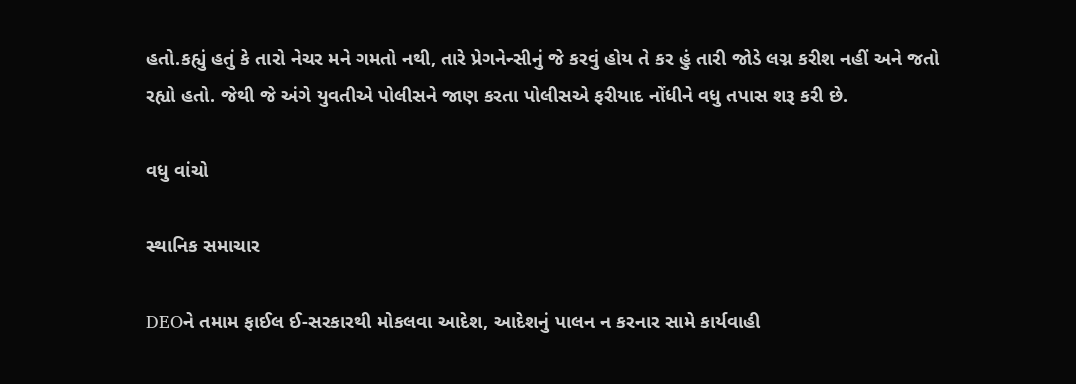હતો.કહ્યું હતું કે તારો નેચર મને ગમતો નથી, તારે પ્રેગનેન્સીનું જે કરવું હોય તે કર હું તારી જોડે લગ્ન કરીશ નહીં અને જતો રહ્યો હતો. જેથી જે અંગે યુવતીએ પોલીસને જાણ કરતા પોલીસએ ફરીયાદ નોંધીને વધુ તપાસ શરૂ કરી છે.

વધુ વાંચો

સ્થાનિક સમાચાર

DEOને તમામ ફાઈલ ઈ-સરકારથી મોકલવા આદેશ, આદેશનું પાલન ન કરનાર સામે કાર્યવાહી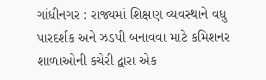ગાંધીનગર : રાજ્યમાં શિક્ષણ વ્યવસ્થાને વધુ પારદર્શક અને ઝડપી બનાવવા માટે કમિશનર શાળાઓની કચેરી દ્વારા એક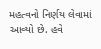મહત્વનો નિર્ણય લેવામાં આવ્યો છે. હવે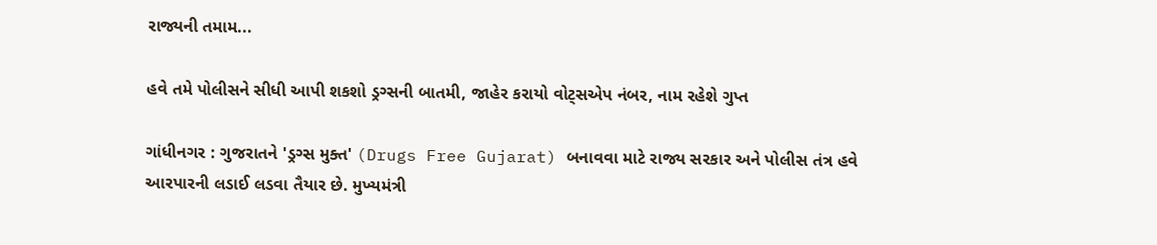રાજ્યની તમામ...

હવે તમે પોલીસને સીધી આપી શકશો ડ્રગ્સની બાતમી, જાહેર કરાયો વોટ્સએપ નંબર, નામ રહેશે ગુપ્ત

ગાંધીનગર : ગુજરાતને 'ડ્રગ્સ મુક્ત' (Drugs Free Gujarat) બનાવવા માટે રાજ્ય સરકાર અને પોલીસ તંત્ર હવે આરપારની લડાઈ લડવા તૈયાર છે. મુખ્યમંત્રી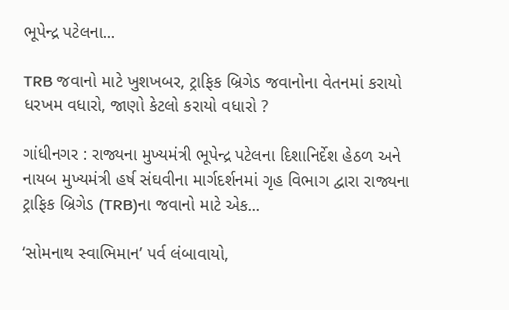ભૂપેન્દ્ર પટેલના...

TRB જવાનો માટે ખુશખબર, ટ્રાફિક બ્રિગેડ જવાનોના વેતનમાં કરાયો ધરખમ વધારો, જાણો કેટલો કરાયો વધારો ?

ગાંધીનગર : રાજ્યના મુખ્યમંત્રી ભૂપેન્દ્ર પટેલના દિશાનિર્દેશ હેઠળ અને નાયબ મુખ્યમંત્રી હર્ષ સંઘવીના માર્ગદર્શનમાં ગૃહ વિભાગ દ્વારા રાજ્યના ટ્રાફિક બ્રિગેડ (TRB)ના જવાનો માટે એક...

‘સોમનાથ સ્વાભિમાન’ પર્વ લંબાવાયો,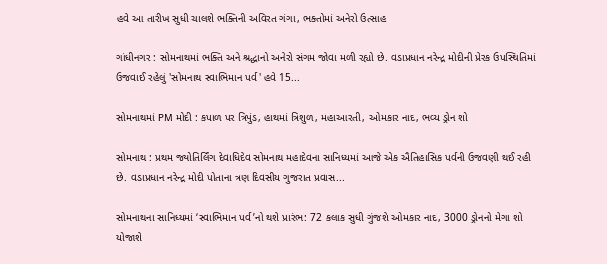હવે આ તારીખ સુધી ચાલશે ભક્તિની અવિરત ગંગા, ભક્તોમાં અનેરો ઉત્સાહ

ગાંધીનગર : સોમનાથમાં ભક્તિ અને શ્રદ્ધાનો અનેરો સંગમ જોવા મળી રહ્યો છે. વડાપ્રધાન નરેન્દ્ર મોદીની પ્રેરક ઉપસ્થિતિમાં ઉજવાઈ રહેલું 'સોમનાથ સ્વાભિમાન પર્વ' હવે 15...

સોમનાથમાં PM મોદી : કપાળ પર ત્રિપુંડ, હાથમાં ત્રિશુળ, મહાઆરતી, ઓમકાર નાદ, ભવ્ય ડ્રોન શો

સોમનાથ : પ્રથમ જ્યોતિર્લિંગ દેવાધિદેવ સોમનાથ મહાદેવના સાનિધ્યમાં આજે એક ઐતિહાસિક પર્વની ઉજવણી થઈ રહી છે. વડાપ્રધાન નરેન્દ્ર મોદી પોતાના ત્રણ દિવસીય ગુજરાત પ્રવાસ...

સોમનાથના સાનિધ્યમાં ‘સ્વાભિમાન પર્વ’નો થશે પ્રારંભ: 72 કલાક સુધી ગુંજશે ઓમકાર નાદ, 3000 ડ્રોનનો મેગા શો યોજાશે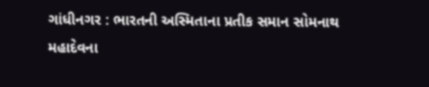ગાંધીનગર : ભારતની અસ્મિતાના પ્રતીક સમાન સોમનાથ મહાદેવના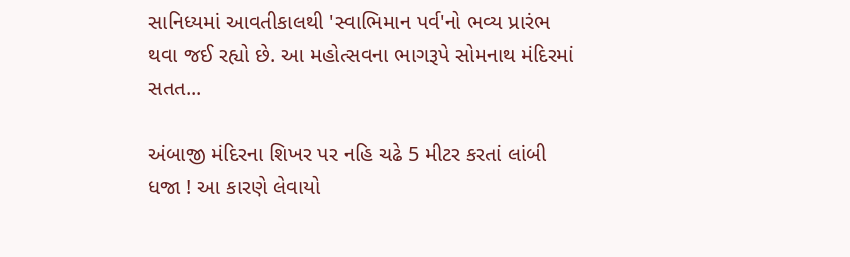સાનિધ્યમાં આવતીકાલથી 'સ્વાભિમાન પર્વ'નો ભવ્ય પ્રારંભ થવા જઈ રહ્યો છે. આ મહોત્સવના ભાગરૂપે સોમનાથ મંદિરમાં સતત...

અંબાજી મંદિરના શિખર પર નહિ ચઢે 5 મીટર કરતાં લાંબી ધજા ! આ કારણે લેવાયો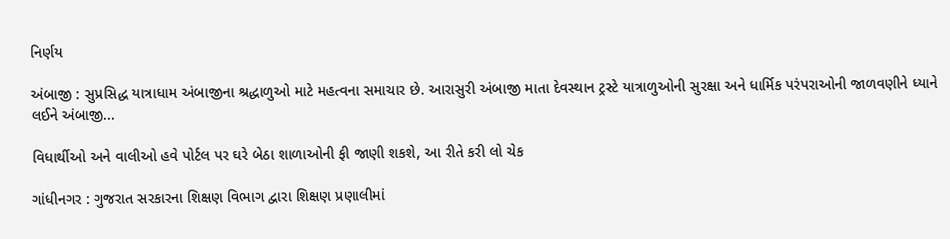નિર્ણય

અંબાજી : સુપ્રસિદ્ધ યાત્રાધામ અંબાજીના શ્રદ્ધાળુઓ માટે મહત્વના સમાચાર છે. આરાસુરી અંબાજી માતા દેવસ્થાન ટ્રસ્ટે યાત્રાળુઓની સુરક્ષા અને ધાર્મિક પરંપરાઓની જાળવણીને ધ્યાને લઈને અંબાજી...

વિધાર્થીઓ અને વાલીઓ હવે પોર્ટલ પર ઘરે બેઠા શાળાઓની ફી જાણી શકશે, આ રીતે કરી લો ચેક

ગાંધીનગર : ગુજરાત સરકારના શિક્ષણ વિભાગ દ્વારા શિક્ષણ પ્રણાલીમાં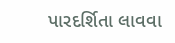પારદર્શિતા લાવવા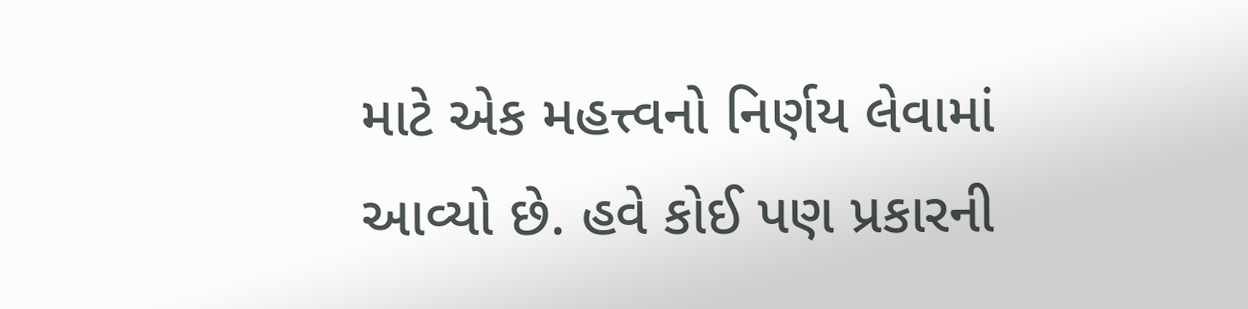માટે એક મહત્ત્વનો નિર્ણય લેવામાં આવ્યો છે. હવે કોઈ પણ પ્રકારની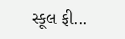સ્કૂલ ફી...